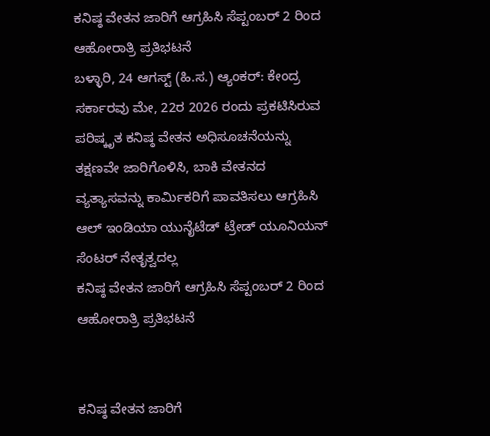ಕನಿಷ್ಠ ವೇತನ ಜಾರಿಗೆ ಆಗ್ರಹಿಸಿ ಸೆಪ್ಟಂಬರ್ 2 ರಿಂದ ಆಹೋರಾತ್ರಿ ಪ್ರತಿಭಟನೆ
ಬಳ್ಳಾರಿ, 24 ಆಗಸ್ಟ್ (ಹಿ.ಸ.) ಆ್ಯಂಕರ್: ಕೇಂದ್ರ ಸರ್ಕಾರವು ಮೇ, 22ರ 2026 ರಂದು ಪ್ರಕಟಿಸಿರುವ ಪರಿಷ್ಕೃತ ಕನಿಷ್ಠ ವೇತನ ಅಧಿಸೂಚನೆಯನ್ನು ತಕ್ಷಣವೇ ಜಾರಿಗೊಳಿಸಿ, ಬಾಕಿ ವೇತನದ ವ್ಯತ್ಯಾಸವನ್ನು ಕಾರ್ಮಿಕರಿಗೆ ಪಾವತಿಸಲು ಆಗ್ರಹಿಸಿ ಆಲ್ ಇಂಡಿಯಾ ಯುನೈಟೆಡ್ ಟ್ರೇಡ್ ಯೂನಿಯನ್ ಸೆಂಟರ್ ನೇತೃತ್ವದಲ್ಲ
ಕನಿಷ್ಠ ವೇತನ ಜಾರಿಗೆ ಆಗ್ರಹಿಸಿ ಸೆಪ್ಟಂಬರ್ 2 ರಿಂದ ಆಹೋರಾತ್ರಿ ಪ್ರತಿಭಟನೆ


ಕನಿಷ್ಠ ವೇತನ ಜಾರಿಗೆ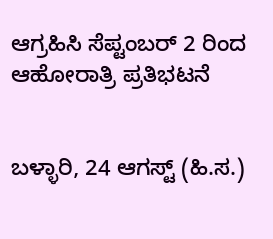ಆಗ್ರಹಿಸಿ ಸೆಪ್ಟಂಬರ್ 2 ರಿಂದ ಆಹೋರಾತ್ರಿ ಪ್ರತಿಭಟನೆ


ಬಳ್ಳಾರಿ, 24 ಆಗಸ್ಟ್ (ಹಿ.ಸ.)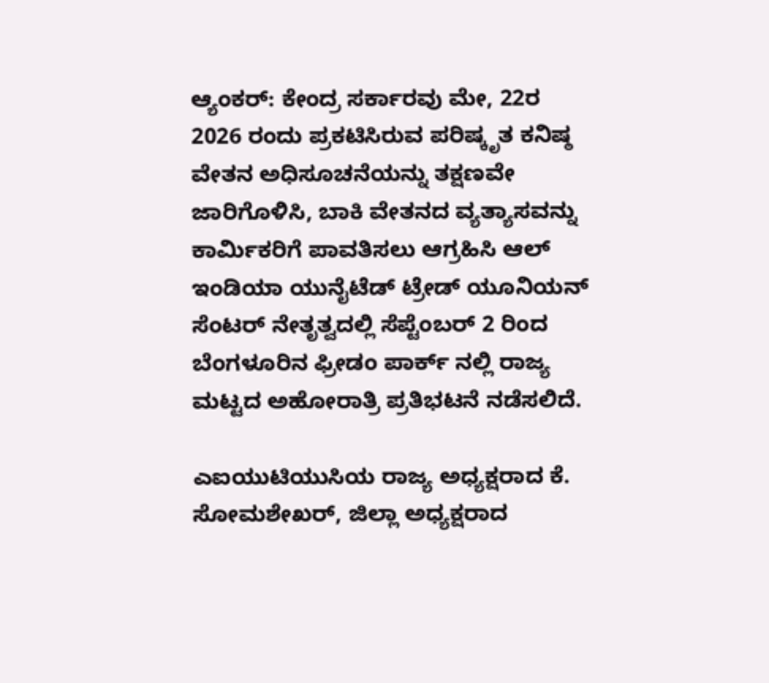ಆ್ಯಂಕರ್: ಕೇಂದ್ರ ಸರ್ಕಾರವು ಮೇ, 22ರ 2026 ರಂದು ಪ್ರಕಟಿಸಿರುವ ಪರಿಷ್ಕೃತ ಕನಿಷ್ಠ ವೇತನ ಅಧಿಸೂಚನೆಯನ್ನು ತಕ್ಷಣವೇ ಜಾರಿಗೊಳಿಸಿ, ಬಾಕಿ ವೇತನದ ವ್ಯತ್ಯಾಸವನ್ನು ಕಾರ್ಮಿಕರಿಗೆ ಪಾವತಿಸಲು ಆಗ್ರಹಿಸಿ ಆಲ್ ಇಂಡಿಯಾ ಯುನೈಟೆಡ್ ಟ್ರೇಡ್ ಯೂನಿಯನ್ ಸೆಂಟರ್ ನೇತೃತ್ವದಲ್ಲಿ ಸೆಪ್ಟೆಂಬರ್ 2 ರಿಂದ ಬೆಂಗಳೂರಿನ ಫ್ರೀಡಂ ಪಾರ್ಕ್ ನಲ್ಲಿ ರಾಜ್ಯ ಮಟ್ಟದ ಅಹೋರಾತ್ರಿ ಪ್ರತಿಭಟನೆ ನಡೆಸಲಿದೆ.

ಎಐಯುಟಿಯುಸಿಯ ರಾಜ್ಯ ಅಧ್ಯಕ್ಷರಾದ ಕೆ. ಸೋಮಶೇಖರ್, ಜಿಲ್ಲಾ ಅಧ್ಯಕ್ಷರಾದ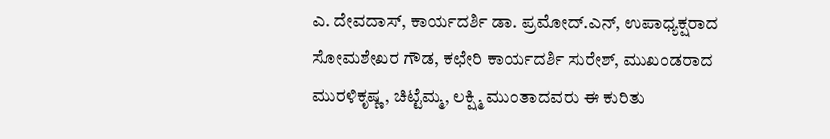ಎ. ದೇವದಾಸ್, ಕಾರ್ಯದರ್ಶಿ ಡಾ. ಪ್ರಮೋದ್.ಎನ್, ಉಪಾಧ್ಯಕ್ಷರಾದ ಸೋಮಶೇಖರ ಗೌಡ, ಕಛೇರಿ ಕಾರ್ಯದರ್ಶಿ ಸುರೇಶ್, ಮುಖಂಡರಾದ ಮುರಳಿಕೃಷ್ಣ, ಚಿಟ್ಟೆಮ್ಮ, ಲಕ್ಷ್ಮಿ ಮುಂತಾದವರು ಈ ಕುರಿತು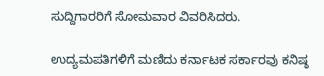ಸುದ್ದಿಗಾರರಿಗೆ ಸೋಮವಾರ ವಿವರಿಸಿದರು.

ಉದ್ಯಮಪತಿಗಳಿಗೆ ಮಣಿದು ಕರ್ನಾಟಕ ಸರ್ಕಾರವು ಕನಿಷ್ಠ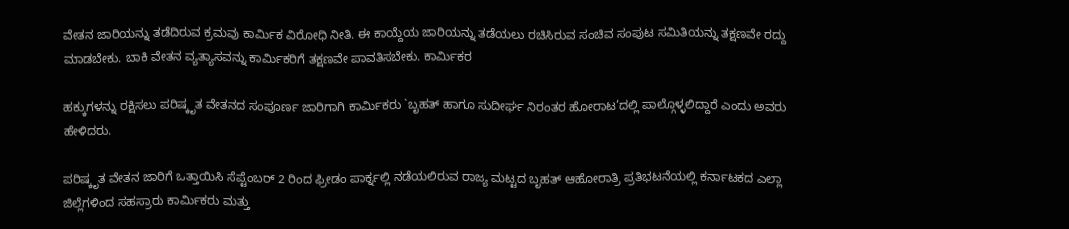ವೇತನ ಜಾರಿಯನ್ನು ತಡೆದಿರುವ ಕ್ರಮವು ಕಾರ್ಮಿಕ ವಿರೋಧಿ ನೀತಿ. ಈ ಕಾಯ್ದೆಯ ಜಾರಿಯನ್ನು ತಡೆಯಲು ರಚಿಸಿರುವ ಸಂಚಿವ ಸಂಪುಟ ಸಮಿತಿಯನ್ನು ತಕ್ಷಣವೇ ರದ್ದು ಮಾಡಬೇಕು. ಬಾಕಿ ವೇತನ ವ್ಯತ್ಯಾಸವನ್ನು ಕಾರ್ಮಿಕರಿಗೆ ತಕ್ಷಣವೇ ಪಾವತಿಸಬೇಕು. ಕಾರ್ಮಿಕರ

ಹಕ್ಕುಗಳನ್ನು ರಕ್ಷಿಸಲು ಪರಿಷ್ಕೃತ ವೇತನದ ಸಂಪೂರ್ಣ ಜಾರಿಗಾಗಿ ಕಾರ್ಮಿಕರು `ಬೃಹತ್ ಹಾಗೂ ಸುದೀರ್ಘ ನಿರಂತರ ಹೋರಾಟ’ದಲ್ಲಿ ಪಾಲ್ಗೊಳ್ಳಲಿದ್ದಾರೆ ಎಂದು ಅವರು ಹೇಳಿದರು.

ಪರಿಷ್ಕೃತ ವೇತನ ಜಾರಿಗೆ ಒತ್ತಾಯಿಸಿ ಸೆಪ್ಟೆಂಬರ್ 2 ರಿಂದ ಫ್ರೀಡಂ ಪಾರ್ಕ್ನಲ್ಲಿ ನಡೆಯಲಿರುವ ರಾಜ್ಯ ಮಟ್ಟದ ಬೃಹತ್ ಆಹೋರಾತ್ರಿ ಪ್ರತಿಭಟನೆಯಲ್ಲಿ ಕರ್ನಾಟಕದ ಎಲ್ಲಾ ಜಿಲ್ಲೆಗಳಿಂದ ಸಹಸ್ರಾರು ಕಾರ್ಮಿಕರು ಮತ್ತು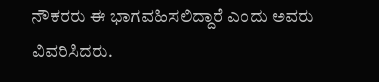ನೌಕರರು ಈ ಭಾಗವಹಿಸಲಿದ್ದಾರೆ ಎಂದು ಅವರು ವಿವರಿಸಿದರು.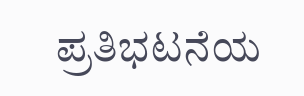ಪ್ರತಿಭಟನೆಯ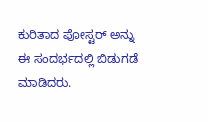ಕುರಿತಾದ ಪೋಸ್ಟರ್ ಅನ್ನು ಈ ಸಂದರ್ಭದಲ್ಲಿ ಬಿಡುಗಡೆ ಮಾಡಿದರು.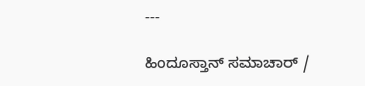---

ಹಿಂದೂಸ್ತಾನ್ ಸಮಾಚಾರ್ /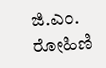ಜಿ.ಎಂ. ರೋಹಿಣಿ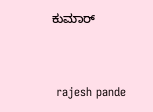ಕುಮಾರ್


 rajesh pande